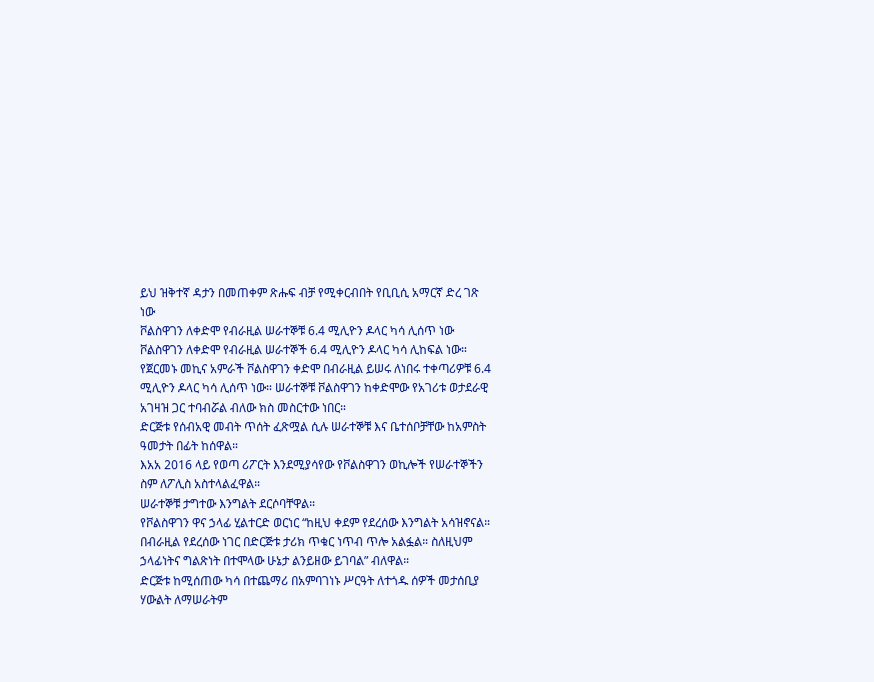ይህ ዝቅተኛ ዳታን በመጠቀም ጽሑፍ ብቻ የሚቀርብበት የቢቢሲ አማርኛ ድረ ገጽ ነው
ቮልስዋገን ለቀድሞ የብራዚል ሠራተኞቹ 6.4 ሚሊዮን ዶላር ካሳ ሊሰጥ ነው
ቮልስዋገን ለቀድሞ የብራዚል ሠራተኞች 6.4 ሚሊዮን ዶላር ካሳ ሊከፍል ነው።
የጀርመኑ መኪና አምራች ቮልስዋገን ቀድሞ በብራዚል ይሠሩ ለነበሩ ተቀጣሪዎቹ 6.4 ሚሊዮን ዶላር ካሳ ሊሰጥ ነው። ሠራተኞቹ ቮልስዋገን ከቀድሞው የአገሪቱ ወታደራዊ አገዛዝ ጋር ተባብሯል ብለው ክስ መስርተው ነበር።
ድርጅቱ የሰብአዊ መብት ጥሰት ፈጽሟል ሲሉ ሠራተኞቹ እና ቤተሰቦቻቸው ከአምስት ዓመታት በፊት ከሰዋል።
እአአ 2016 ላይ የወጣ ሪፖርት እንደሚያሳየው የቮልስዋገን ወኪሎች የሠራተኞችን ስም ለፖሊስ አስተላልፈዋል።
ሠራተኞቹ ታግተው እንግልት ደርሶባቸዋል።
የቮልስዋገን ዋና ኃላፊ ሂልተርድ ወርነር “ከዚህ ቀደም የደረሰው እንግልት አሳዝኖናል። በብራዚል የደረሰው ነገር በድርጅቱ ታሪክ ጥቁር ነጥብ ጥሎ አልፏል። ስለዚህም ኃላፊነትና ግልጽነት በተሞላው ሁኔታ ልንይዘው ይገባል” ብለዋል።
ድርጅቱ ከሚሰጠው ካሳ በተጨማሪ በአምባገነኑ ሥርዓት ለተጎዱ ሰዎች መታሰቢያ ሃውልት ለማሠራትም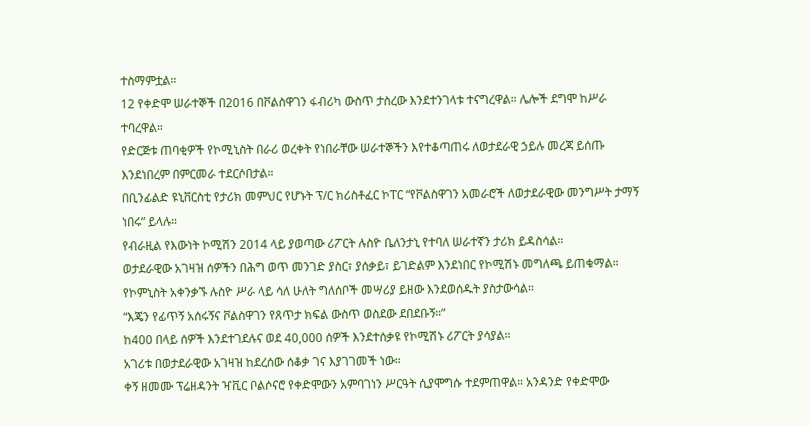ተስማምቷል።
12 የቀድሞ ሠራተኞች በ2016 በቮልስዋገን ፋብሪካ ውስጥ ታስረው እንደተንገላቱ ተናግረዋል። ሌሎች ደግሞ ከሥራ ተባረዋል።
የድርጅቱ ጠባቂዎች የኮሚኒስት በራሪ ወረቀት የነበራቸው ሠራተኞችን እየተቆጣጠሩ ለወታደራዊ ኃይሉ መረጃ ይሰጡ እንደነበረም በምርመራ ተደርሶበታል።
በቢንፊልድ ዩኒቨርስቲ የታሪክ መምህር የሆኑት ፕ/ር ክሪስቶፈር ኮፐር “የቮልስዋገን አመራሮች ለወታደራዊው መንግሥት ታማኝ ነበሩ” ይላሉ።
የብራዚል የእውነት ኮሚሽን 2014 ላይ ያወጣው ሪፖርት ሉስዮ ቤለንታኒ የተባለ ሠራተኛን ታሪክ ይዳስሳል።
ወታደራዊው አገዛዝ ሰዎችን በሕግ ወጥ መንገድ ያስር፣ ያሰቃይ፣ ይገድልም እንደነበር የኮሚሽኑ መግለጫ ይጠቁማል። የኮምኒስት አቀንቃኙ ሉስዮ ሥራ ላይ ሳለ ሁለት ግለሰቦች መሣሪያ ይዘው እንደወሰዱት ያስታውሳል።
“እጄን የፊጥኝ አሰሩኝና ቮልስዋገን የጸጥታ ክፍል ውስጥ ወስደው ደበደቡኝ።”
ከ400 በላይ ሰዎች እንደተገደሉና ወደ 40,000 ሰዎች እንደተሰቃዩ የኮሚሽኑ ሪፖርት ያሳያል።
አገሪቱ በወታደራዊው አገዛዝ ከደረሰው ሰቆቃ ገና እያገገመች ነው።
ቀኝ ዘመሙ ፕሬዘዳንት ዣቪር ቦልሶናሮ የቀድሞውን አምባገነን ሥርዓት ሲያሞግሱ ተደምጠዋል። አንዳንድ የቀድሞው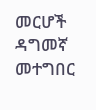መርሆች ዳግመኛ መተግበር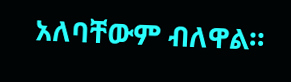አለባቸውም ብለዋል።